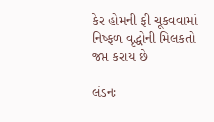કેર હોમની ફી ચૂકવવામાં નિષ્ફળ વૃદ્ધોની મિલકતો જપ્ત કરાય છે

લંડનઃ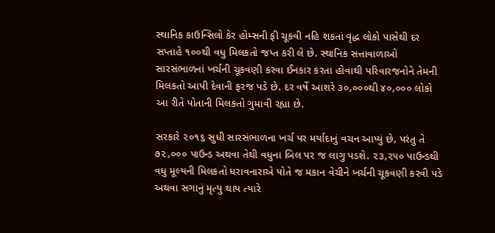સ્થાનિક કાઉન્સિલો કેર હોમ્સની ફી ચૂકવી નહિ શકતાં વૃદ્ધ લોકો પાસેથી દર સપ્તાહે ૧૦૦થી વધુ મિલકતો જપ્ત કરી લે છે. સ્થાનિક સત્તાવાળાઓ સારસંભાળનાં ખર્ચની ચૂકવણી કરવા ઈનકાર કરતા હોવાથી પરિવારજનોને તેમની મિલકતો આપી દેવાની ફરજ પડે છે. દર વર્ષે આશરે ૩૦,૦૦૦થી ૪૦,૦૦૦ લોકો આ રીતે પોતાની મિલકતો ગુમાવી રહ્યા છે.

સરકારે ૨૦૧૬ સુધી સારસંભાળના ખર્ચ પર મર્યાદાનું વચન આપ્યું છે, પરંતુ તે ૭૨,૦૦૦ પાઉન્ડ અથવા તેથી વધુના બિલ પર જ લાગુ પડશે. ૨૩,૨૫૦ પાઉન્ડથી વધુ મૂલ્યની મિલકતો ધરાવનારાએ પોતે જ મકાન વેચીને ખર્ચની ચૂકવણી કરવી પડે અથવા સગાનું મૃત્યુ થાય ત્યારે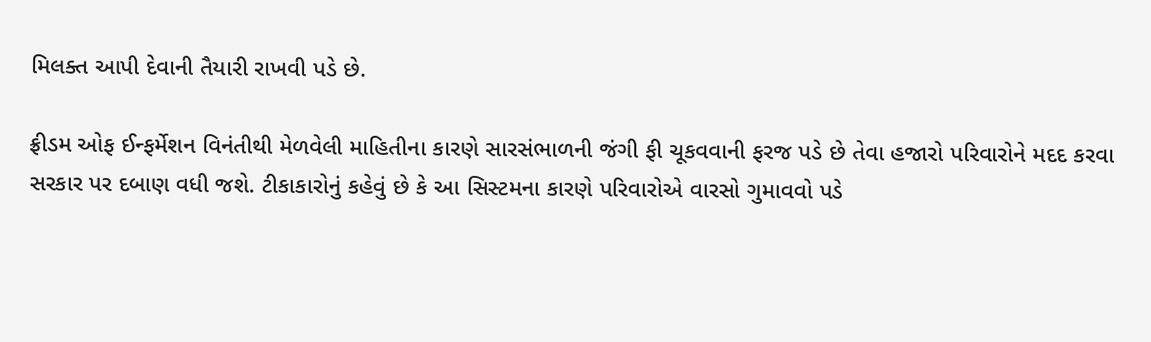મિલક્ત આપી દેવાની તૈયારી રાખવી પડે છે.

ફ્રીડમ ઓફ ઈન્ફર્મેશન વિનંતીથી મેળવેલી માહિતીના કારણે સારસંભાળની જંગી ફી ચૂકવવાની ફરજ પડે છે તેવા હજારો પરિવારોને મદદ કરવા સરકાર પર દબાણ વધી જશે. ટીકાકારોનું કહેવું છે કે આ સિસ્ટમના કારણે પરિવારોએ વારસો ગુમાવવો પડે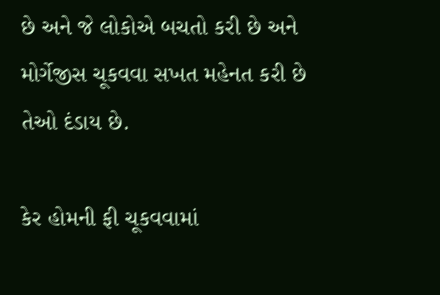છે અને જે લોકોએ બચતો કરી છે અને મોર્ગેજીસ ચૂકવવા સખત મહેનત કરી છે તેઓ દંડાય છે.

કેર હોમની ફી ચૂકવવામાં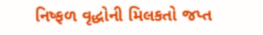નિષ્ફળ વૃદ્ધોની મિલકતો જપ્ત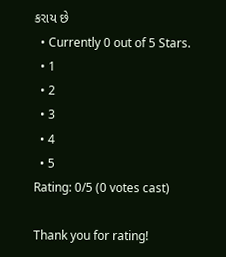કરાય છે
  • Currently 0 out of 5 Stars.
  • 1
  • 2
  • 3
  • 4
  • 5
Rating: 0/5 (0 votes cast)

Thank you for rating!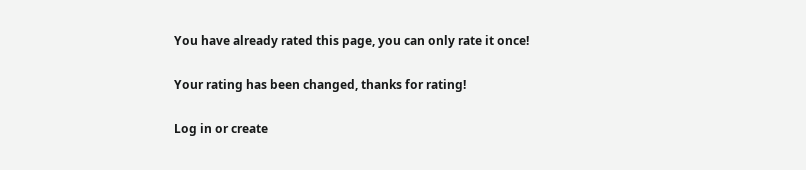You have already rated this page, you can only rate it once!

Your rating has been changed, thanks for rating!

Log in or create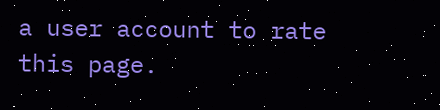a user account to rate this page.